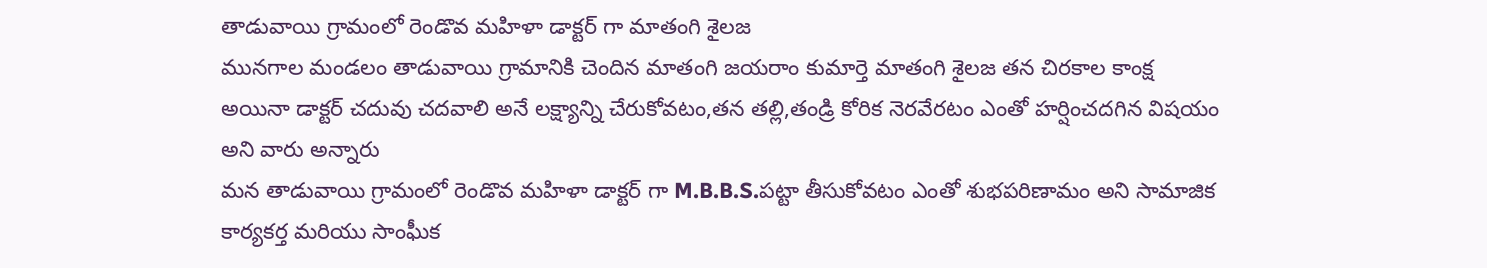తాడువాయి గ్రామంలో రెండొవ మహిళా డాక్టర్ గా మాతంగి శైలజ
మునగాల మండలం తాడువాయి గ్రామానికి చెందిన మాతంగి జయరాం కుమార్తె మాతంగి శైలజ తన చిరకాల కాంక్ష అయినా డాక్టర్ చదువు చదవాలి అనే లక్ష్యాన్ని చేరుకోవటం,తన తల్లి,తండ్రి కోరిక నెరవేరటం ఎంతో హర్షించదగిన విషయం అని వారు అన్నారు
మన తాడువాయి గ్రామంలో రెండొవ మహిళా డాక్టర్ గా M.B.B.S.పట్టా తీసుకోవటం ఎంతో శుభపరిణామం అని సామాజిక కార్యకర్త మరియు సాంఘీక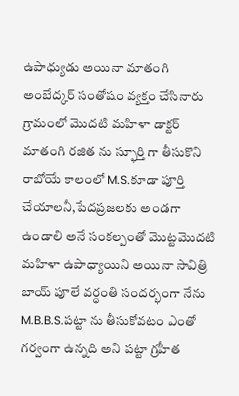ఉపాధ్యుడు అయినా మాతంగి అంబేద్కర్ సంతోషం వ్యక్తం చేసినారు
గ్రామంలో మొదటి మహిళా డాక్టర్ మాతంగి రజిత ను స్ఫూర్తి గా తీసుకొని రాబోయే కాలంలో M.S.కూడా పూర్తి చేయాలనీ,పేదప్రజలకు అండగా ఉండాలి అనే సంకల్పంతో మొట్టమొదటి మహిళా ఉపాధ్యాయిని అయినా సావిత్రి బాయ్ పూలే వర్ధంతి సందర్భంగా నేను M.B.B.S.పట్టా ను తీసుకోవటం ఎంతో గర్వంగా ఉన్నది అని పట్టా గ్రహీత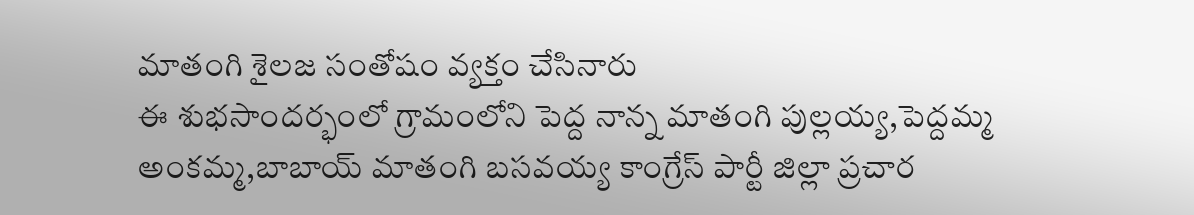మాతంగి శైలజ సంతోషం వ్యక్తం చేసినారు
ఈ శుభసాందర్భంలో గ్రామంలోని పెద్ద నాన్న మాతంగి పుల్లయ్య,పెద్దమ్మ అంకమ్మ,బాబాయ్ మాతంగి బసవయ్య కాంగ్రేస్ పార్టీ జిల్లా ప్రచార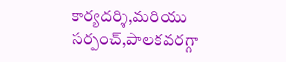కార్యదర్శి,మరియు సర్పంచ్,పాలకవరగ్గా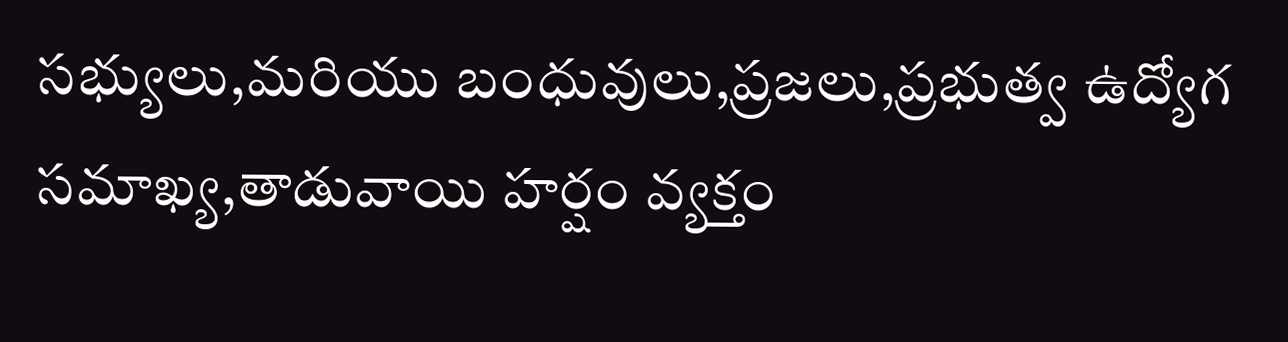సభ్యులు,మరియు బంధువులు,ప్రజలు,ప్రభుత్వ ఉద్యోగ సమాఖ్య,తాడువాయి హర్షం వ్యక్తం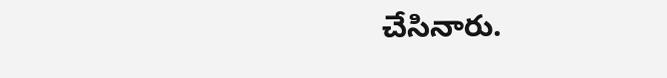చేసినారు.